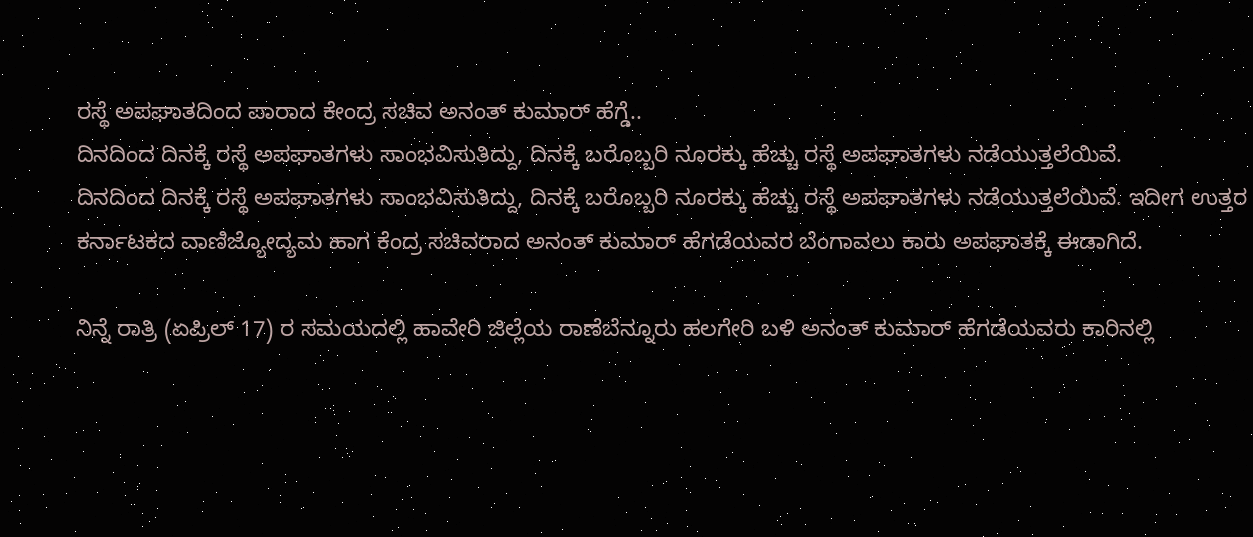ರಸ್ಥೆ ಅಪಘಾತದಿಂದ ಪಾರಾದ ಕೇಂದ್ರ ಸಚಿವ ಅನಂತ್ ಕುಮಾರ್ ಹೆಗ್ಡೆ..
ದಿನದಿಂದ ದಿನಕ್ಕೆ ರಸ್ಥೆ ಅಪಘಾತಗಳು ಸಾಂಭವಿಸುತಿದ್ದು, ದಿನಕ್ಕೆ ಬರೊಬ್ಬರಿ ನೂರಕ್ಕು ಹೆಚ್ಚು ರಸ್ಥೆ ಅಪಘಾತಗಳು ನಡೆಯುತ್ತಲೆಯಿವೆ.
ದಿನದಿಂದ ದಿನಕ್ಕೆ ರಸ್ಥೆ ಅಪಘಾತಗಳು ಸಾಂಭವಿಸುತಿದ್ದು, ದಿನಕ್ಕೆ ಬರೊಬ್ಬರಿ ನೂರಕ್ಕು ಹೆಚ್ಚು ರಸ್ಥೆ ಅಪಘಾತಗಳು ನಡೆಯುತ್ತಲೆಯಿವೆ. ಇದೀಗ ಉತ್ತರ ಕರ್ನಾಟಕದ ವಾಣಿಜ್ಯೋದ್ಯಮ ಹಾಗ ಕೆಂದ್ರ ಸಚಿವರಾದ ಅನಂತ್ ಕುಮಾರ್ ಹೆಗಡೆಯವರ ಬೆಂಗಾವಲು ಕಾರು ಅಪಘಾತಕ್ಕೆ ಈಡಾಗಿದೆ.

ನಿನ್ನೆ ರಾತ್ರಿ (ಏಪ್ರಿಲ್ 17) ರ ಸಮಯದಲ್ಲಿ ಹಾವೇರಿ ಜಿಲ್ಲೆಯ ರಾಣೆಬೆನ್ನೂರು ಹಲಗೇರಿ ಬಳಿ ಅನಂತ್ ಕುಮಾರ್ ಹೆಗಡೆಯವರು ಕಾರಿನಲ್ಲಿ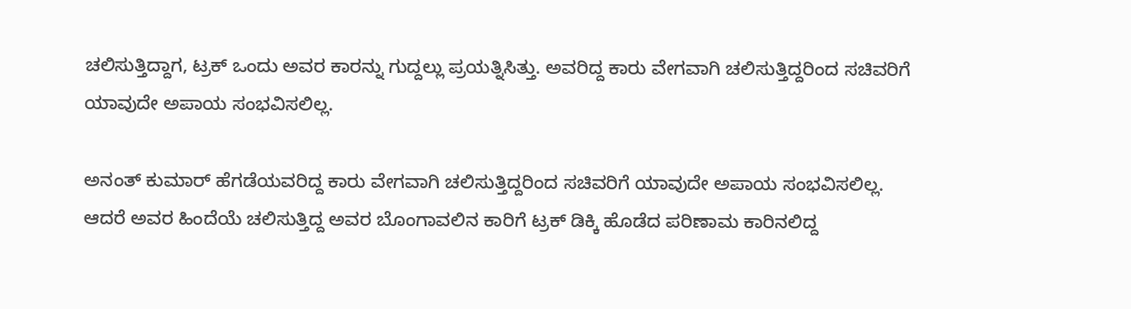ಚಲಿಸುತ್ತಿದ್ದಾಗ, ಟ್ರಕ್ ಒಂದು ಅವರ ಕಾರನ್ನು ಗುದ್ದಲ್ಲು ಪ್ರಯತ್ನಿಸಿತ್ತು. ಅವರಿದ್ದ ಕಾರು ವೇಗವಾಗಿ ಚಲಿಸುತ್ತಿದ್ದರಿಂದ ಸಚಿವರಿಗೆ ಯಾವುದೇ ಅಪಾಯ ಸಂಭವಿಸಲಿಲ್ಲ.

ಅನಂತ್ ಕುಮಾರ್ ಹೆಗಡೆಯವರಿದ್ದ ಕಾರು ವೇಗವಾಗಿ ಚಲಿಸುತ್ತಿದ್ದರಿಂದ ಸಚಿವರಿಗೆ ಯಾವುದೇ ಅಪಾಯ ಸಂಭವಿಸಲಿಲ್ಲ. ಆದರೆ ಅವರ ಹಿಂದೆಯೆ ಚಲಿಸುತ್ತಿದ್ದ ಅವರ ಬೊಂಗಾವಲಿನ ಕಾರಿಗೆ ಟ್ರಕ್ ಡಿಕ್ಕಿ ಹೊಡೆದ ಪರಿಣಾಮ ಕಾರಿನಲಿದ್ದ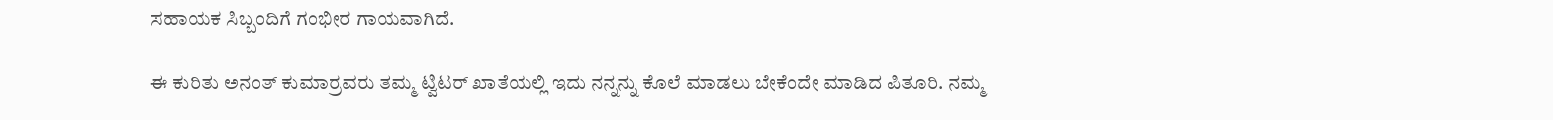ಸಹಾಯಕ ಸಿಬ್ಬಂದಿಗೆ ಗಂಭೀರ ಗಾಯವಾಗಿದೆ.

ಈ ಕುರಿತು ಅನಂತ್ ಕುಮಾರ್ರವರು ತಮ್ಮ ಟ್ವಿಟರ್ ಖಾತೆಯಲ್ಲಿ ಇದು ನನ್ನನ್ನು ಕೊಲೆ ಮಾಡಲು ಬೇಕೆಂದೇ ಮಾಡಿದ ಪಿತೂರಿ. ನಮ್ಮ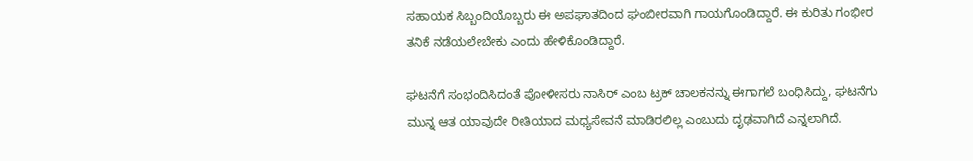ಸಹಾಯಕ ಸಿಬ್ಬಂದಿಯೊಬ್ಬರು ಈ ಅಪಘಾತದಿಂದ ಘಂಬೀರವಾಗಿ ಗಾಯಗೊಂಡಿದ್ದಾರೆ. ಈ ಕುರಿತು ಗಂಭೀರ ತನಿಕೆ ನಡೆಯಲೇಬೇಕು ಎಂದು ಹೇಳಿಕೊಂಡಿದ್ದಾರೆ.

ಘಟನೆಗೆ ಸಂಭಂದಿಸಿದಂತೆ ಪೋಳೀಸರು ನಾಸಿರ್ ಎಂಬ ಟ್ರಕ್ ಚಾಲಕನನ್ನು ಈಗಾಗಲೆ ಬಂಧಿಸಿದ್ದು, ಘಟನೆಗು ಮುನ್ನ ಆತ ಯಾವುದೇ ರೀತಿಯಾದ ಮಧ್ಯಸೇವನೆ ಮಾಡಿರಲಿಲ್ಲ ಎಂಬುದು ದೃಢವಾಗಿದೆ ಎನ್ನಲಾಗಿದೆ.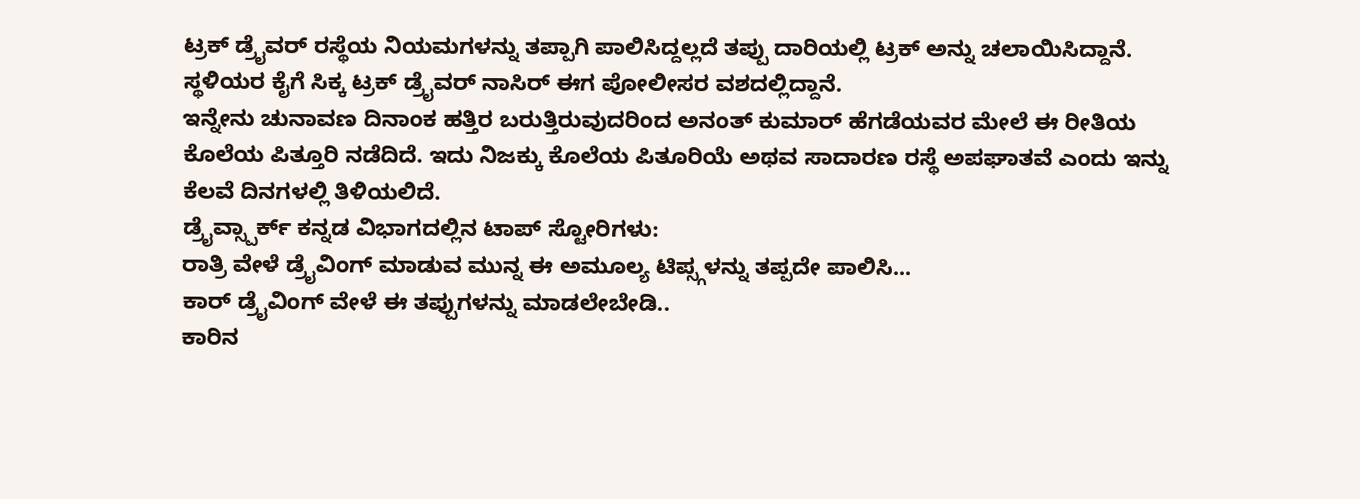ಟ್ರಕ್ ಡ್ರೈವರ್ ರಸ್ಥೆಯ ನಿಯಮಗಳನ್ನು ತಪ್ಪಾಗಿ ಪಾಲಿಸಿದ್ದಲ್ಲದೆ ತಪ್ಪು ದಾರಿಯಲ್ಲಿ ಟ್ರಕ್ ಅನ್ನು ಚಲಾಯಿಸಿದ್ದಾನೆ. ಸ್ಥಳಿಯರ ಕೈಗೆ ಸಿಕ್ಕ ಟ್ರಕ್ ಡ್ರೈವರ್ ನಾಸಿರ್ ಈಗ ಪೋಲೀಸರ ವಶದಲ್ಲಿದ್ದಾನೆ.
ಇನ್ನೇನು ಚುನಾವಣ ದಿನಾಂಕ ಹತ್ತಿರ ಬರುತ್ತಿರುವುದರಿಂದ ಅನಂತ್ ಕುಮಾರ್ ಹೆಗಡೆಯವರ ಮೇಲೆ ಈ ರೀತಿಯ ಕೊಲೆಯ ಪಿತ್ತೂರಿ ನಡೆದಿದೆ. ಇದು ನಿಜಕ್ಕು ಕೊಲೆಯ ಪಿತೂರಿಯೆ ಅಥವ ಸಾದಾರಣ ರಸ್ಥೆ ಅಪಘಾತವೆ ಎಂದು ಇನ್ನು ಕೆಲವೆ ದಿನಗಳಲ್ಲಿ ತಿಳಿಯಲಿದೆ.
ಡ್ರೈವ್ಸ್ಪಾರ್ಕ್ ಕನ್ನಡ ವಿಭಾಗದಲ್ಲಿನ ಟಾಪ್ ಸ್ಟೋರಿಗಳು:
ರಾತ್ರಿ ವೇಳೆ ಡ್ರೈವಿಂಗ್ ಮಾಡುವ ಮುನ್ನ ಈ ಅಮೂಲ್ಯ ಟಿಪ್ಸ್ಗಳನ್ನು ತಪ್ಪದೇ ಪಾಲಿಸಿ...
ಕಾರ್ ಡ್ರೈವಿಂಗ್ ವೇಳೆ ಈ ತಪ್ಪುಗಳನ್ನು ಮಾಡಲೇಬೇಡಿ..
ಕಾರಿನ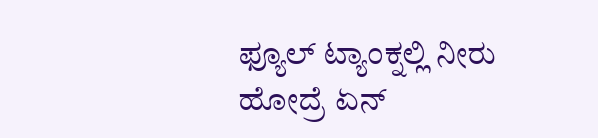ಫ್ಯೂಲ್ ಟ್ಯಾಂಕ್ನಲ್ಲಿ ನೀರು ಹೋದ್ರೆ ಏನ್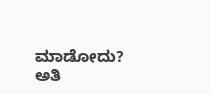ಮಾಡೋದು?
ಅತಿ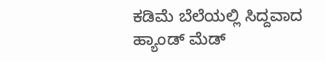ಕಡಿಮೆ ಬೆಲೆಯಲ್ಲಿ ಸಿದ್ದವಾದ ಹ್ಯಾಂಡ್ ಮೆಡ್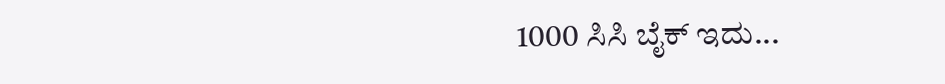1000 ಸಿಸಿ ಬೈಕ್ ಇದು...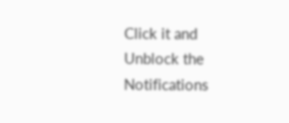Click it and Unblock the Notifications